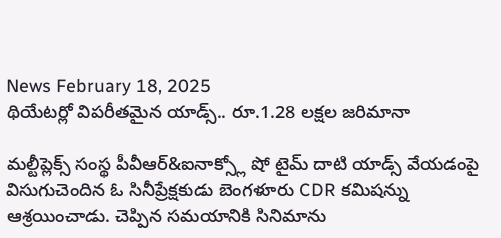News February 18, 2025
థియేటర్లో విపరీతమైన యాడ్స్.. రూ.1.28 లక్షల జరిమానా

మల్టీప్లెక్స్ సంస్థ పీవీఆర్&ఐనాక్స్లో షో టైమ్ దాటి యాడ్స్ వేయడంపై విసుగుచెందిన ఓ సినీప్రేక్షకుడు బెంగళూరు CDR కమిషన్ను ఆశ్రయించాడు. చెప్పిన సమయానికి సినిమాను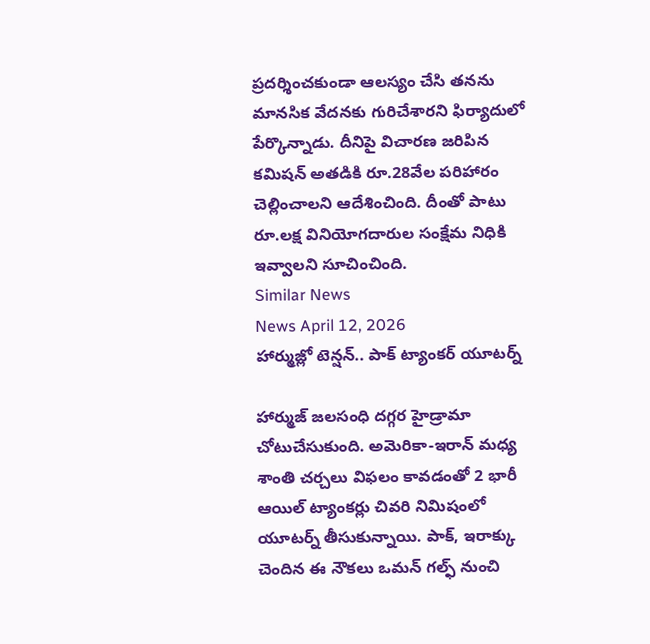ప్రదర్శించకుండా ఆలస్యం చేసి తనను మానసిక వేదనకు గురిచేశారని ఫిర్యాదులో పేర్కొన్నాడు. దీనిపై విచారణ జరిపిన కమిషన్ అతడికి రూ.28వేల పరిహారం చెల్లించాలని ఆదేశించింది. దీంతో పాటు రూ.లక్ష వినియోగదారుల సంక్షేమ నిధికి ఇవ్వాలని సూచించింది.
Similar News
News April 12, 2026
హార్ముజ్లో టెన్షన్.. పాక్ ట్యాంకర్ యూటర్న్

హార్ముజ్ జలసంధి దగ్గర హైడ్రామా చోటుచేసుకుంది. అమెరికా-ఇరాన్ మధ్య శాంతి చర్చలు విఫలం కావడంతో 2 భారీ ఆయిల్ ట్యాంకర్లు చివరి నిమిషంలో యూటర్న్ తీసుకున్నాయి. పాక్, ఇరాక్కు చెందిన ఈ నౌకలు ఒమన్ గల్ఫ్ నుంచి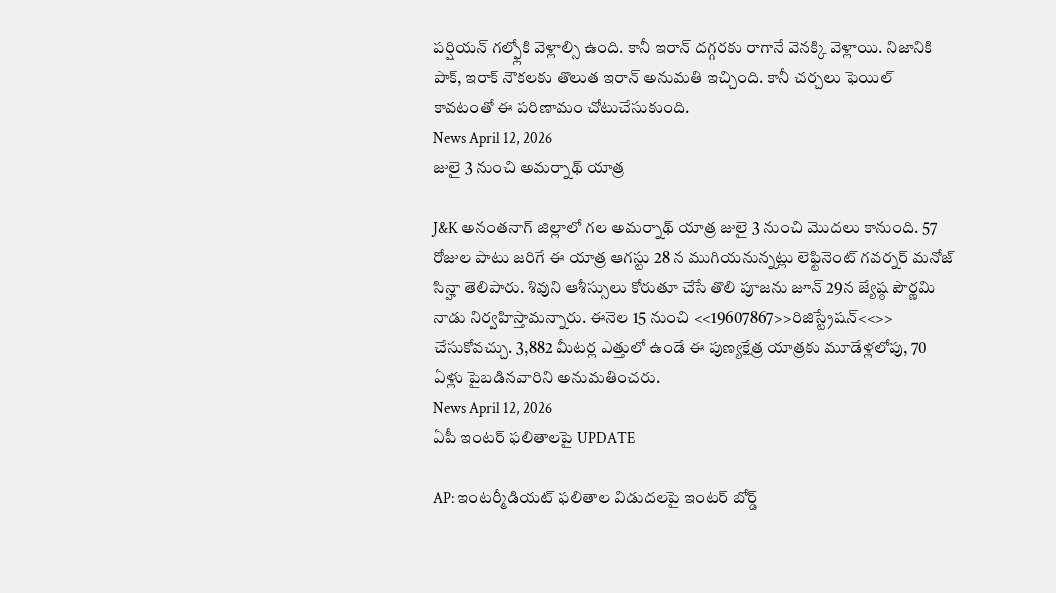పర్షియన్ గల్ఫ్లోకి వెళ్లాల్సి ఉంది. కానీ ఇరాన్ దగ్గరకు రాగానే వెనక్కి వెళ్లాయి. నిజానికి పాక్, ఇరాక్ నౌకలకు తొలుత ఇరాన్ అనుమతి ఇచ్చింది. కానీ చర్చలు ఫెయిల్ కావటంతో ఈ పరిణామం చోటుచేసుకుంది.
News April 12, 2026
జులై 3 నుంచి అమర్నాథ్ యాత్ర

J&K అనంతనాగ్ జిల్లాలో గల అమర్నాథ్ యాత్ర జులై 3 నుంచి మొదలు కానుంది. 57 రోజుల పాటు జరిగే ఈ యాత్ర ఆగస్టు 28 న ముగియనున్నట్లు లెఫ్టినెంట్ గవర్నర్ మనోజ్ సిన్హా తెలిపారు. శివుని ఆశీస్సులు కోరుతూ చేసే తొలి పూజను జూన్ 29న జ్యేష్ఠ పౌర్ణమి నాడు నిర్వహిస్తామన్నారు. ఈనెల 15 నుంచి <<19607867>>రిజిస్ట్రేషన్<<>> చేసుకోవచ్చు. 3,882 మీటర్ల ఎత్తులో ఉండే ఈ పుణ్యక్షేత్ర యాత్రకు మూడేళ్లలోపు, 70 ఏళ్లు పైబడినవారిని అనుమతించరు.
News April 12, 2026
ఏపీ ఇంటర్ ఫలితాలపై UPDATE

AP: ఇంటర్మీడియట్ ఫలితాల విడుదలపై ఇంటర్ బోర్డ్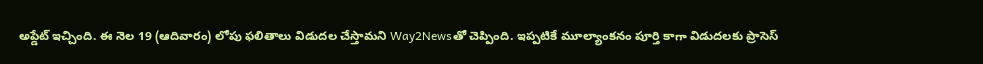అప్డేట్ ఇచ్చింది. ఈ నెల 19 (ఆదివారం) లోపు ఫలితాలు విడుదల చేస్తామని Way2Newsతో చెప్పింది. ఇప్పటికే మూల్యాంకనం పూర్తి కాగా విడుదలకు ప్రాసెస్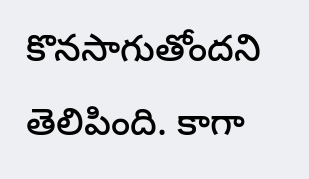కొనసాగుతోందని తెలిపింది. కాగా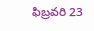ఫిబ్రవరి 23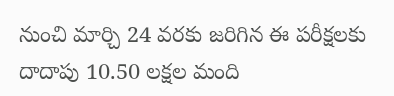నుంచి మార్చి 24 వరకు జరిగిన ఈ పరీక్షలకు దాదాపు 10.50 లక్షల మంది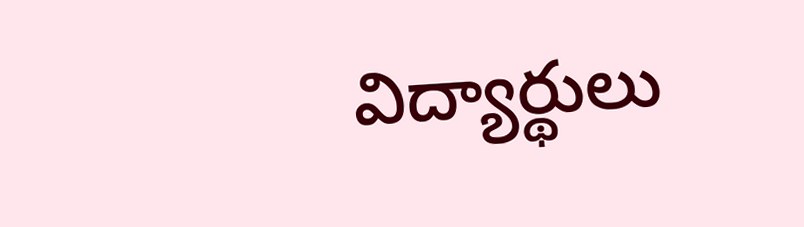విద్యార్థులు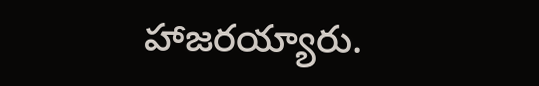హాజరయ్యారు.